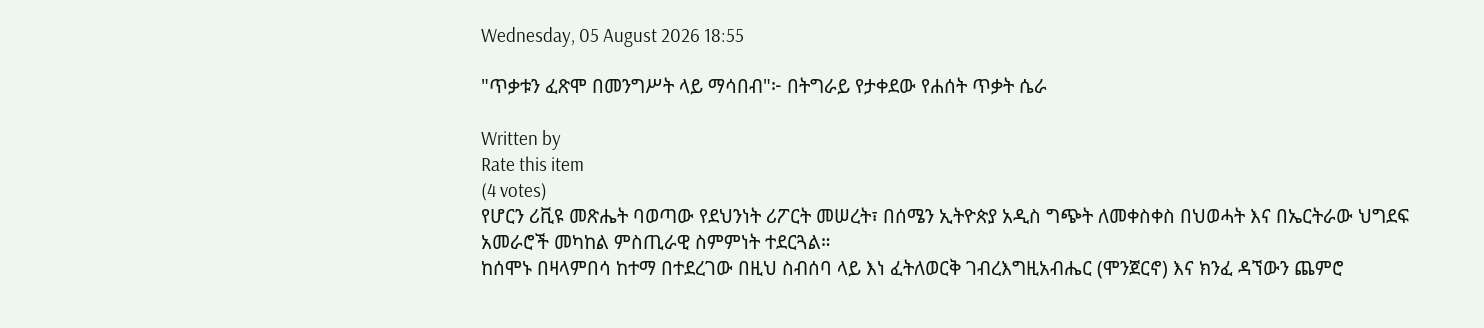Wednesday, 05 August 2026 18:55

"ጥቃቱን ፈጽሞ በመንግሥት ላይ ማሳበብ"፦ በትግራይ የታቀደው የሐሰት ጥቃት ሴራ

Written by
Rate this item
(4 votes)
የሆርን ሪቪዩ መጽሔት ባወጣው የደህንነት ሪፖርት መሠረት፣ በሰሜን ኢትዮጵያ አዲስ ግጭት ለመቀስቀስ በህወሓት እና በኤርትራው ህግደፍ አመራሮች መካከል ምስጢራዊ ስምምነት ተደርጓል።
ከሰሞኑ በዛላምበሳ ከተማ በተደረገው በዚህ ስብሰባ ላይ እነ ፈትለወርቅ ገብረእግዚአብሔር (ሞንጀርኖ) እና ክንፈ ዳኘውን ጨምሮ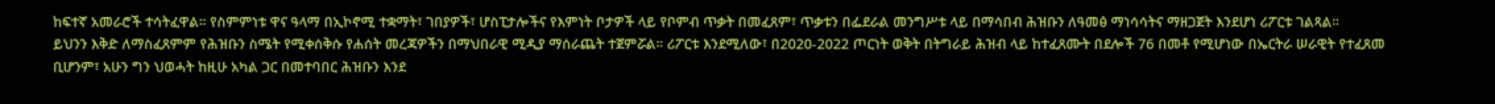ከፍተኛ አመራሮች ተሳትፈዋል። የስምምነቱ ዋና ዓላማ በኢኮኖሚ ተቋማት፣ ገበያዎች፣ ሆስፒታሎችና የእምነት ቦታዎች ላይ የቦምብ ጥቃት በመፈጸም፣ ጥቃቱን በፌደራል መንግሥቱ ላይ በማሳበብ ሕዝቡን ለዓመፅ ማነሳሳትና ማዘጋጀት እንደሆነ ሪፖርቱ ገልጻል።
ይህንን እቅድ ለማስፈጸምም የሕዝቡን ስሜት የሚቀሰቅሱ የሐሰት መረጃዎችን በማህበራዊ ሚዲያ ማሰራጨት ተጀምሯል። ሪፖርቱ እንደሚለው፣ በ2020-2022 ጦርነት ወቅት በትግራይ ሕዝብ ላይ ከተፈጸሙት በደሎች 76 በመቶ የሚሆነው በኤርትራ ሠራዊት የተፈጸመ ቢሆንም፣ አሁን ግን ህወሓት ከዚሁ አካል ጋር በመተባበር ሕዝቡን እንደ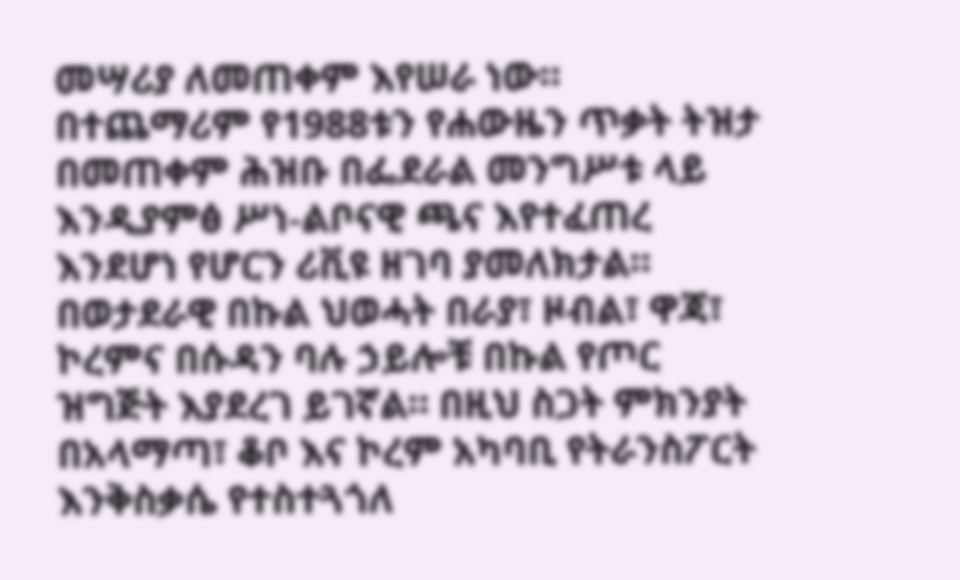መሣሪያ ለመጠቀም እየሠራ ነው። በተጨማሪም የ1988ቱን የሐውዜን ጥቃት ትዝታ በመጠቀም ሕዝቡ በፌደራል መንግሥቱ ላይ እንዲያምፅ ሥነ-ልቦናዊ ጫና እየተፈጠረ እንደሆነ የሆርን ሪቪዩ ዘገባ ያመለክታል።
በወታደራዊ በኩል ህወሓት በራያ፣ ዞብል፣ ዋጃ፣ ኮረምና በሱዳን ባሉ ኃይሎቹ በኩል የጦር ዝግጅት እያደረገ ይገኛል። በዚህ ስጋት ምክንያት በአላማጣ፣ ቆቦ እና ኮረም አካባቢ የትራንስፖርት እንቅስቃሴ የተስተጓጎለ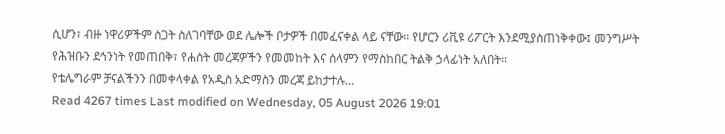ሲሆን፣ ብዙ ነዋሪዎችም ስጋት ስለገባቸው ወደ ሌሎች ቦታዎች በመፈናቀል ላይ ናቸው። የሆርን ሪቪዩ ሪፖርት እንደሚያስጠነቅቀው፤ መንግሥት የሕዝቡን ደኅንነት የመጠበቅ፣ የሐሰት መረጃዎችን የመመከት እና ሰላምን የማስከበር ትልቅ ኃላፊነት አለበት።
የቴሌግራም ቻናልችንን በመቀላቀል የአዲስ አድማስን መረጃ ይከታተሉ…
Read 4267 times Last modified on Wednesday, 05 August 2026 19:01